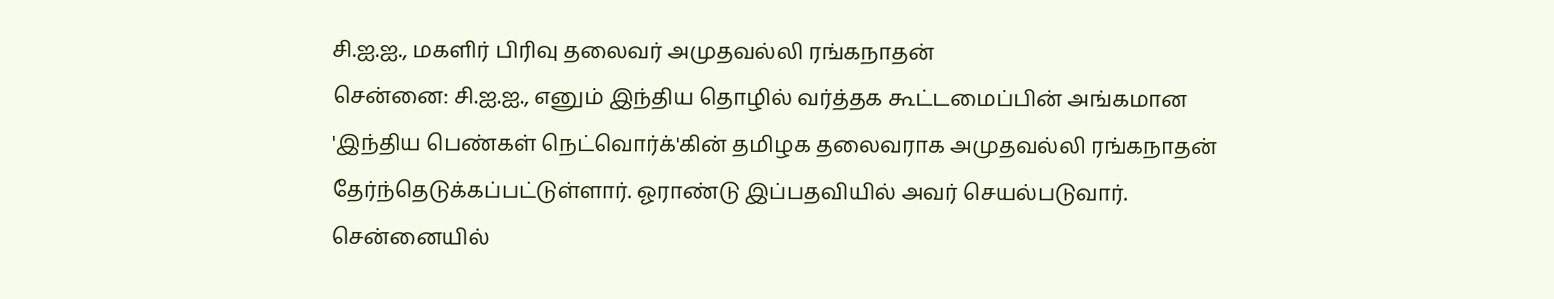சி.ஐ.ஐ., மகளிர் பிரிவு தலைவர் அமுதவல்லி ரங்கநாதன்
சென்னை: சி.ஐ.ஐ., எனும் இந்திய தொழில் வர்த்தக கூட்டமைப்பின் அங்கமான 'இந்திய பெண்கள் நெட்வொர்க்'கின் தமிழக தலைவராக அமுதவல்லி ரங்கநாதன் தேர்ந்தெடுக்கப்பட்டுள்ளார். ஓராண்டு இப்பதவியில் அவர் செயல்படுவார். சென்னையில்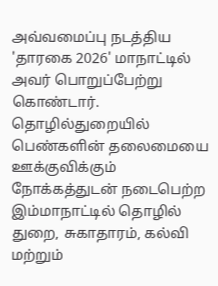அவ்வமைப்பு நடத்திய 'தாரகை 2026' மாநாட்டில் அவர் பொறுப்பேற்று கொண்டார்.
தொழில்துறையில் பெண்களின் தலைமையை ஊக்குவிக்கும் நோக்கத்துடன் நடைபெற்ற இம்மாநாட்டில் தொழில் துறை, சுகாதாரம், கல்வி மற்றும்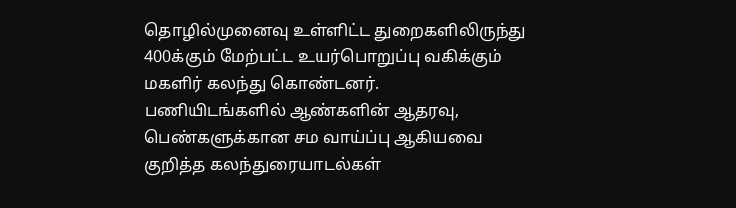தொழில்முனைவு உள்ளிட்ட துறைகளிலிருந்து 400க்கும் மேற்பட்ட உயர்பொறுப்பு வகிக்கும் மகளிர் கலந்து கொண்டனர்.
பணியிடங்களில் ஆண்களின் ஆதரவு, பெண்களுக்கான சம வாய்ப்பு ஆகியவை குறித்த கலந்துரையாடல்கள்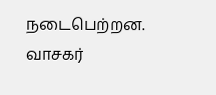நடைபெற்றன.
வாசகர்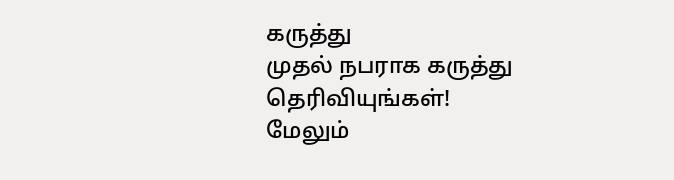கருத்து
முதல் நபராக கருத்து தெரிவியுங்கள்!
மேலும்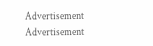Advertisement
Advertisement